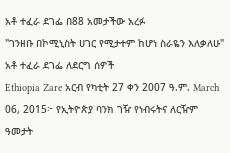አቶ ተፈራ ደገፌ በ88 አመታችው አረፉ
"ገንዘቡ በኮሚኒስት ሀገር የሚታተም ከሆነ ስራዬን እለቃለሁ" አቶ ተፈራ ደገፌ ለደርግ ሰዎች
Ethiopia Zare አርብ የካቲት 27 ቀን 2007 ዓ.ም. March 06, 2015፦ የኢትዮጵያ ባንክ ገዥ የነብሩትና ለርዥም ዓመታት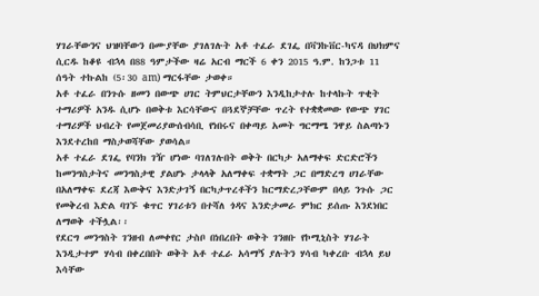ሃገራቸውንና ህዝባቸውን በሙያቸው ያገለገሉት አቶ ተፈራ ደገፌ በቫንኩቨር-ካናዳ በህክምና ሲርዱ ከቆዩ ብኋላ በ88 ዓምታችው ዛሬ አርብ ማርች 6 ቀን 2015 ዓ.ም. ከንጋቱ 11 ሰዓት ተኩልከ (5፡30 am) ማርፋቸው ታወቀ።
አቶ ተፈራ በንጉሱ ዘመን በውጭ ሀገር ትምህርታቸውን እንዲከታተሉ ከተላኩት ጥቂት ተማሪዎች አንዱ ሲሆኑ በወቅቱ እርሳቸውና በጓደኞቻቸው ጥረት የተቋቋመው የውጭ ሃገር ተማሪዎች ህብረት የመጀመሪያውሰብሳቢ የነበሩና በቀጣይ አመት ግርማሜ ንዋይ ስልጣኑን እንደተረከበ ማስታወሻቸው ያወሳል።
አቶ ተፈራ ደገፌ የባንክ ገዥ ሆነው ባገለገሉበት ወቅት በርካታ አለማቀፍ ድርድሮችን ከመንግስታትና መንግስታዊ ያልሆኑ ታላላቅ አለማቀፍ ተቋማት ጋር በማድረግ ሀገራቸው በአለማቀፍ ደረጃ እውቅና እንድታገኝ በርካታጥረቶችን ከርማድረጋቸውም በላይ ንጉሱ ጋር የመቅረብ እድል ባገኙ ቁጥር ሃገሪቱን በተሻለ ጎዳና እንድታመራ ምክር ይሰጡ እንደነበር ለማወቅ ተችሏል፡፡
የደርግ መንግስት ገንዘብ ለመቀየር ታስቦ በነበረበት ወቅት ገንዘቡ የኮሚኒስት ሃገራት እንዲታተም ሃሳብ በቀረበበት ወቅት አቶ ተፈራ አሳማኝ ያሉትን ሃሳብ ካቀረቡ ብኋላ ይህ እሳቸው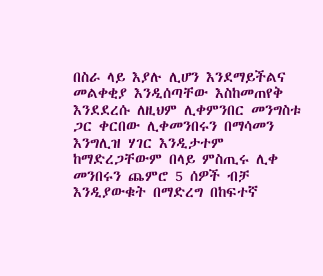በስራ ላይ እያሉ ሊሆን እንደማይችልና መልቀቂያ እንዲሰጣቸው እስከመጠየቅ እንደደረሱ ለዚህም ሊቀምንበር መንግስቱ ጋር ቀርበው ሊቀመንበሩን በማሳመን እንግሊዝ ሃገር እንዲታተም ከማድረጋቸውም በላይ ምስጢሩ ሊቀ መንበሩን ጨምሮ 5 ሰዎች ብቻ እንዲያውቁት በማድረግ በከፍተኛ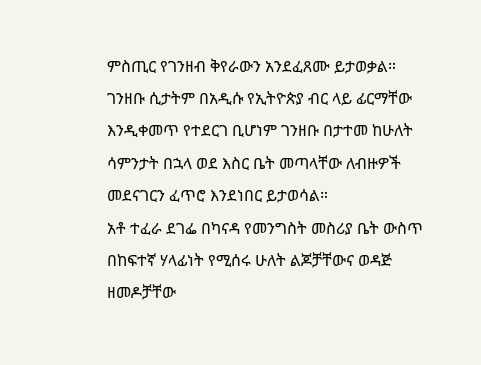ምስጢር የገንዘብ ቅየራውን አንደፈጸሙ ይታወቃል። ገንዘቡ ሲታትም በአዲሱ የኢትዮጵያ ብር ላይ ፊርማቸው እንዲቀመጥ የተደርገ ቢሆነም ገንዘቡ በታተመ ከሁለት ሳምንታት በኋላ ወደ እስር ቤት መጣላቸው ለብዙዎች መደናገርን ፈጥሮ እንደነበር ይታወሳል።
አቶ ተፈራ ደገፌ በካናዳ የመንግስት መስሪያ ቤት ውስጥ በከፍተኛ ሃላፊነት የሚሰሩ ሁለት ልጆቻቸውና ወዳጅ ዘመዶቻቸው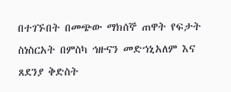በተገኙበት በመጭው ማክሰኞ ጠዋት የፍታት ስነስርአት በምስካ ኅዙናን መድኀኒአለም እና ጸደንያ ቅድስት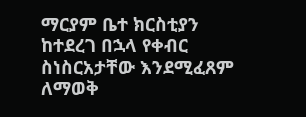ማርያም ቤተ ክርስቲያን ከተደረገ በኋላ የቀብር ስነስርአታቸው እንደሚፈጸም ለማወቅ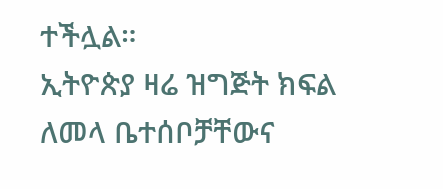ተችሏል።
ኢትዮጵያ ዛሬ ዝግጅት ክፍል ለመላ ቤተሰቦቻቸውና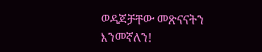ወዳጆቻቸው መጽናናትን እንመኛለን!